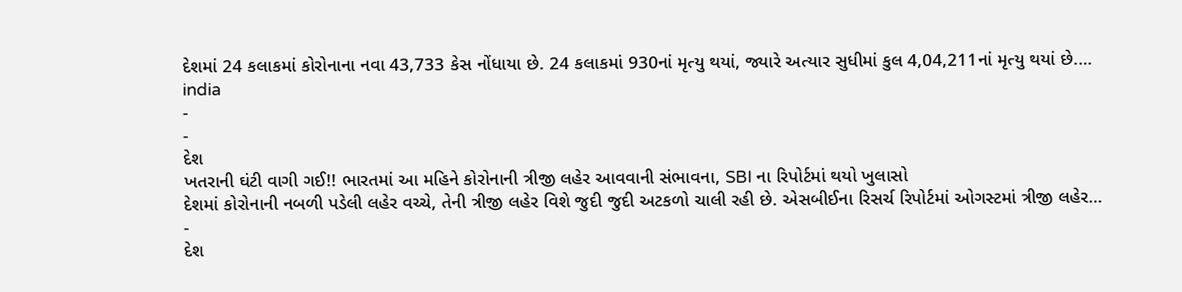દેશમાં 24 કલાકમાં કોરોનાના નવા 43,733 કેસ નોંધાયા છે. 24 કલાકમાં 930નાં મૃત્યુ થયાં, જ્યારે અત્યાર સુધીમાં કુલ 4,04,211નાં મૃત્યુ થયાં છે.…
india
-
-
દેશ
ખતરાની ઘંટી વાગી ગઈ!! ભારતમાં આ મહિને કોરોનાની ત્રીજી લહેર આવવાની સંભાવના, SBI ના રિપોર્ટમાં થયો ખુલાસો
દેશમાં કોરોનાની નબળી પડેલી લહેર વચ્ચે, તેની ત્રીજી લહેર વિશે જુદી જુદી અટકળો ચાલી રહી છે. એસબીઈના રિસર્ચ રિપોર્ટમાં ઓગસ્ટમાં ત્રીજી લહેર…
-
દેશ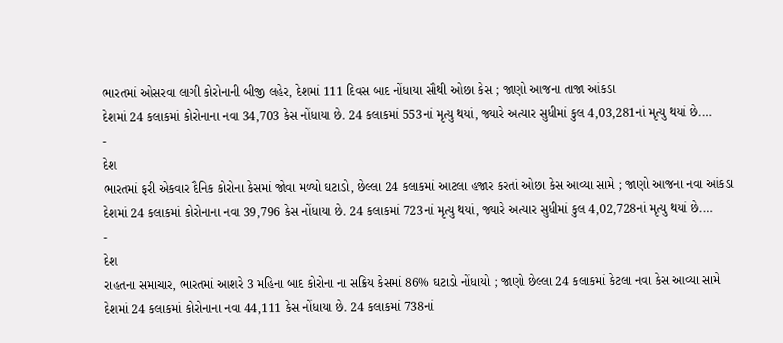ભારતમાં ઓસરવા લાગી કોરોનાની બીજી લહેર, દેશમાં 111 દિવસ બાદ નોંધાયા સૌથી ઓછા કેસ ; જાણો આજના તાજા આંકડા
દેશમાં 24 કલાકમાં કોરોનાના નવા 34,703 કેસ નોંધાયા છે. 24 કલાકમાં 553નાં મૃત્યુ થયાં, જ્યારે અત્યાર સુધીમાં કુલ 4,03,281નાં મૃત્યુ થયાં છે.…
-
દેશ
ભારતમાં ફરી એકવાર દૈનિક કોરોના કેસમાં જોવા મળ્યો ઘટાડો, છેલ્લા 24 કલાકમાં આટલા હજાર કરતાં ઓછા કેસ આવ્યા સામે ; જાણો આજના નવા આંકડા
દેશમાં 24 કલાકમાં કોરોનાના નવા 39,796 કેસ નોંધાયા છે. 24 કલાકમાં 723નાં મૃત્યુ થયાં, જ્યારે અત્યાર સુધીમાં કુલ 4,02,728નાં મૃત્યુ થયાં છે.…
-
દેશ
રાહતના સમાચાર, ભારતમાં આશરે 3 મહિના બાદ કોરોના ના સક્રિય કેસમાં 86% ઘટાડો નોંધાયો ; જાણો છેલ્લા 24 કલાકમાં કેટલા નવા કેસ આવ્યા સામે
દેશમાં 24 કલાકમાં કોરોનાના નવા 44,111 કેસ નોંધાયા છે. 24 કલાકમાં 738નાં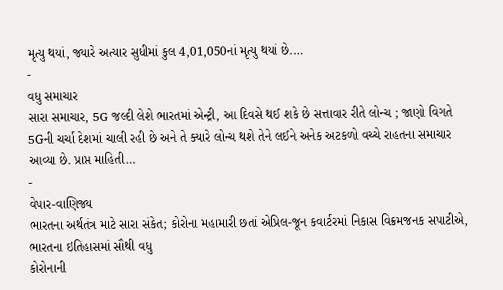મૃત્યુ થયાં, જ્યારે અત્યાર સુધીમાં કુલ 4,01,050નાં મૃત્યુ થયાં છે.…
-
વધુ સમાચાર
સારા સમાચાર, 5G જલ્દી લેશે ભારતમાં એન્ટ્રી, આ દિવસે થઈ શકે છે સત્તાવાર રીતે લોન્ચ ; જાણો વિગતે
5Gની ચર્ચા દેશમાં ચાલી રહી છે અને તે ક્યારે લોન્ચ થશે તેને લઈને અનેક અટકળો વચ્ચે રાહતના સમાચાર આવ્યા છે. પ્રાપ્ત માહિતી…
-
વેપાર-વાણિજ્ય
ભારતના અર્થતંત્ર માટે સારા સંકેત; કોરોના મહામારી છતાં એપ્રિલ-જૂન કવાર્ટરમાં નિકાસ વિક્રમજનક સપાટીએ, ભારતના ઇતિહાસમાં સૌથી વધુ
કોરોનાની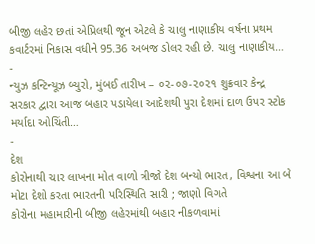બીજી લહેર છતાં એપ્રિલથી જૂન એટલે કે ચાલુ નાણાકીય વર્ષના પ્રથમ કવાર્ટરમાં નિકાસ વધીને 95.36 અબજ ડોલર રહી છે. ચાલુ નાણાકીય…
-
ન્યુઝ કન્ટિન્યૂઝ બ્યુરો, મુંબઈ તારીખ – ૦૨-૦૭-૨૦૨૧ શુક્રવાર કેન્દ્ર સરકાર દ્વારા આજ બહાર પડાયેલા આદેશથી પુરા દેશમાં દાળ ઉપર સ્ટોક મર્યાદા ઓચિંતી…
-
દેશ
કોરોનાથી ચાર લાખના મોત વાળો ત્રીજો દેશ બન્યો ભારત, વિશ્વના આ બે મોટા દેશો કરતા ભારતની પરિસ્થિતિ સારી ; જાણો વિગતે
કોરોના મહામારીની બીજી લહેરમાંથી બહાર નીકળવામાં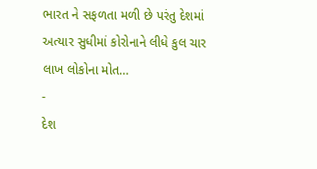ભારત ને સફળતા મળી છે પરંતુ દેશમાં અત્યાર સુધીમાં કોરોનાને લીધે કુલ ચાર લાખ લોકોના મોત…
-
દેશ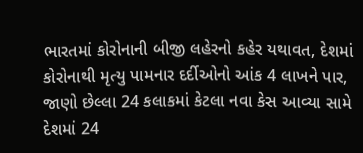ભારતમાં કોરોનાની બીજી લહેરનો કહેર યથાવત, દેશમાં કોરોનાથી મૃત્યુ પામનાર દર્દીઓનો આંક 4 લાખને પાર, જાણો છેલ્લા 24 કલાકમાં કેટલા નવા કેસ આવ્યા સામે
દેશમાં 24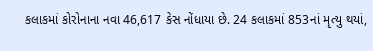કલાકમાં કોરોનાના નવા 46,617 કેસ નોંધાયા છે. 24 કલાકમાં 853નાં મૃત્યુ થયાં,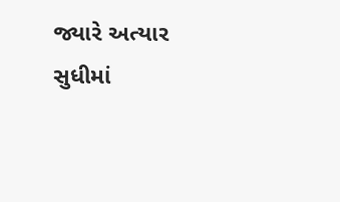જ્યારે અત્યાર સુધીમાં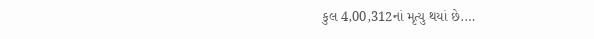કુલ 4,00,312નાં મૃત્યુ થયાં છે.…